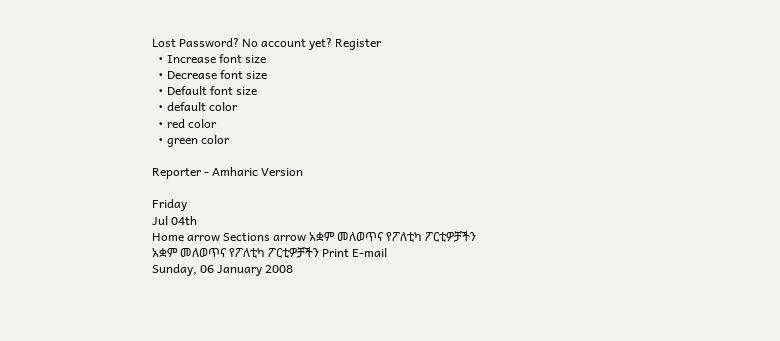Lost Password? No account yet? Register
  • Increase font size
  • Decrease font size
  • Default font size
  • default color
  • red color
  • green color

Reporter - Amharic Version

Friday
Jul 04th
Home arrow Sections arrow አቋም መለወጥና የፖለቲካ ፖርቲዎቻችን
አቋም መለወጥና የፖለቲካ ፖርቲዎቻችን Print E-mail
Sunday, 06 January 2008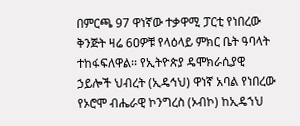በምርጫ 97 ዋነኛው ተቃዋሚ ፓርቲ የነበረው ቅንጅት ዛሬ 6ዐዎቹ የላዕላይ ምክር ቤት ዓባላት ተከፋፍለዋል፡፡ የኢትዮጵያ ዴሞክራሲያዊ ኃይሎች ህብረት (ኢዴኅህ) ዋነኛ አባል የነበረው የኦሮሞ ብሔራዊ ኮንግረስ (ኦብኮ) ከኢዴኀህ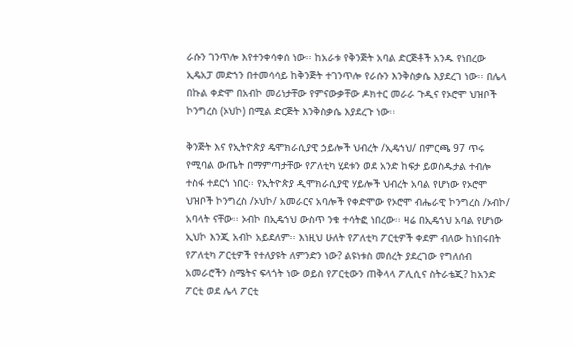ራሱን ገንጥሎ እየተንቀሳቀሰ ነው፡፡ ከአራቱ የቅንጅት አባል ድርጅቶች አንዱ የነበረው ኢዴአፓ መድኀን በተመሳሳይ ከቅንጅት ተገንጥሎ የራሱን እንቅስቃሴ እያደረገ ነው፡፡ በሌላ በኩል ቀድሞ በአብኮ መሪነታቸው የምናውቃቸው ዶክተር መራራ ጉዲና የኦሮሞ ህዝቦች ኮንግረስ (ኦህኮ) በሚል ድርጅት እንቅስቃሴ እያደረጉ ነው፡፡

ቅንጅት እና የኢትዮጵያ ዴሞክራሲያዊ ኃይሎች ህብረት /ኢዴኀህ/ በምርጫ 97 ጥሩ የሚባል ውጤት በማምጣታቸው የፖለቲካ ሂደቱን ወደ አንድ ከፍታ ይወስዱታል ተብሎ ተስፋ ተደርጎ ነበር፡፡ የኢትዮጵያ ዲሞክራሲያዊ ሃይሎች ህብረት አባል የሆነው የኦሮሞ ህዝቦች ኮንግረስ /ኦህኮ/ አመራርና አባሎች የቀድሞው የኦሮሞ ብሔራዊ ኮንግረስ /ኦብኮ/ አባላት ናቸው፡፡ ኦብኮ በኢዴኀህ ውስጥ ንቁ ተሳትፎ ነበረው፡፡ ዛሬ በኢዴኀህ አባል የሆነው ኢህኮ እንጂ አብኮ አይደለም፡፡ እነዚህ ሁለት የፖለቲካ ፖርቲዎች ቀደም ብለው ከነበሩበት የፖለቲካ ፖርቲዎች የተለያዩት ለምንድን ነው? ልዩነቱስ መሰረት ያደረገው የግለሰብ አመራሮችን ስሜትና ፍላጎት ነው ወይስ የፖርቲውን ጠቅላላ ፖሊሲና ስትራቴጂ? ከአንድ ፖርቲ ወደ ሌላ ፖርቲ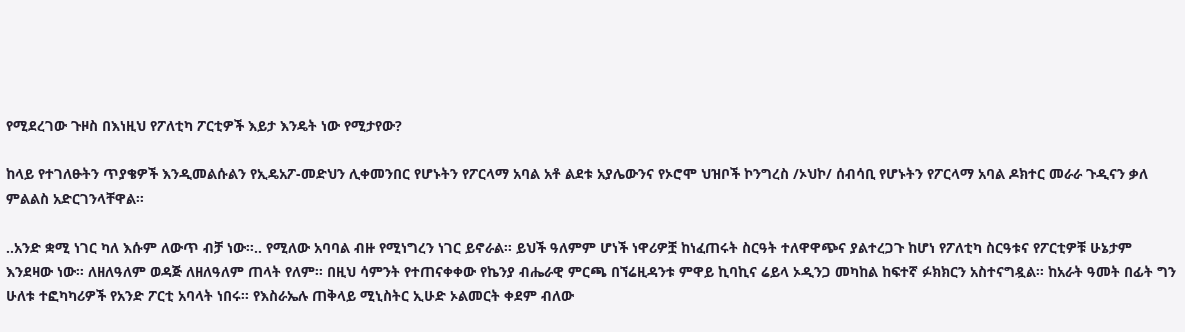የሚደረገው ጉዞስ በእነዚህ የፖለቲካ ፖርቲዎች እይታ እንዴት ነው የሚታየው?

ከላይ የተገለፁትን ጥያቄዎች እንዲመልሱልን የኢዴአፖ-መድህን ሊቀመንበር የሆኑትን የፖርላማ አባል አቶ ልደቱ አያሌውንና የኦሮሞ ህዝቦች ኮንግረስ /ኦህኮ/ ሰብሳቢ የሆኑትን የፖርላማ አባል ዶክተር መራራ ጉዲናን ቃለ ምልልስ አድርገንላቸዋል፡፡

..አንድ ቋሚ ነገር ካለ እሱም ለውጥ ብቻ ነው፡፡.. የሚለው አባባል ብዙ የሚነግረን ነገር ይኖራል፡፡ ይህች ዓለምም ሆነች ነዋሪዎቿ ከነፈጠሩት ስርዓት ተለዋዋጭና ያልተረጋጉ ከሆነ የፖለቲካ ስርዓቱና የፖርቲዎቹ ሁኔታም እንደዛው ነው፡፡ ለዘለዓለም ወዳጅ ለዘለዓለም ጠላት የለም፡፡ በዚህ ሳምንት የተጠናቀቀው የኬንያ ብሔራዊ ምርጫ በኘሬዚዳንቱ ምዋይ ኪባኪና ሬይላ ኦዲንጋ መካከል ከፍተኛ ፉክክርን አስተናግዷል፡፡ ከአራት ዓመት በፊት ግን ሁለቱ ተፎካካሪዎች የአንድ ፖርቲ አባላት ነበሩ፡፡ የእስራኤሉ ጠቅላይ ሚኒስትር ኢሁድ ኦልመርት ቀደም ብለው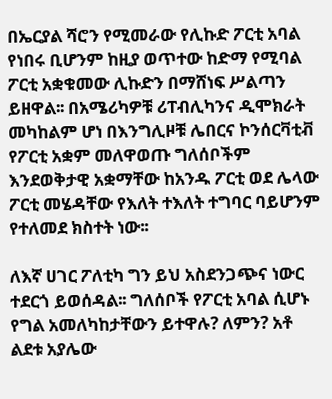በኤርያል ሻሮን የሚመራው የሊኩድ ፖርቲ አባል የነበሩ ቢሆንም ከዚያ ወጥተው ከድማ የሚባል ፖርቲ አቋቁመው ሊኩድን በማሸነፍ ሥልጣን ይዘዋል፡፡ በአሜሪካዎቹ ሪፐብሊካንና ዲሞክራት መካከልም ሆነ በእንግሊዞቹ ሌበርና ኮንሰርቫቲቭ የፖርቲ አቋም መለዋወጡ ግለሰቦችም እንደወቅታዊ አቋማቸው ከአንዱ ፖርቲ ወደ ሌላው ፖርቲ መሄዳቸው የእለት ተእለት ተግባር ባይሆንም የተለመደ ክስተት ነው፡፡

ለእኛ ሀገር ፖለቲካ ግን ይህ አስደንጋጭና ነውር ተደርጎ ይወሰዳል፡፡ ግለሰቦች የፖርቲ አባል ሲሆኑ የግል አመለካከታቸውን ይተዋሉ? ለምን? አቶ ልደቱ አያሌው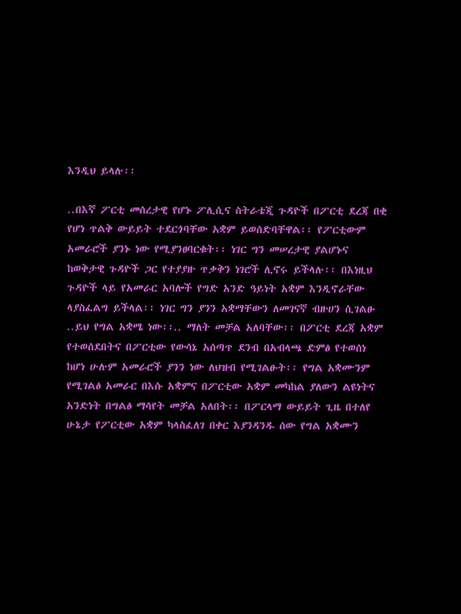እንዲህ ይላሉ፡፡

..በእኛ ፖርቲ መሰረታዊ የሆኑ ፖሊሲና ስትራቴጂ ጉዳዮች በፖርቲ ደረጃ በቂ የሆነ ጥልቅ ውይይት ተደርጎባቸው አቋም ይወሰድባቸዋል፡፡ የፖርቲውም አመራሮች ያንኑ ነው የሚያንፀባርቁት፡፡ ነገር ግን መሠረታዊ ያልሆኑና ከወቅታዊ ጉዳዮች ጋር የተያያዙ ጥቃቅን ነገሮች ሊኖሩ ይችላሉ፡፡ በእነዚህ ጉዳዮች ላይ የአመራር አባሎች የግድ አንድ ዓይነት አቋም እንዲኖራቸው ላያስፈልግ ይችላል፡፡ ነገር ግን ያንን አቋማቸውን ለመገናኛ ብዙሀን ሲገልፁ ..ይህ የግል አቋሜ ነው፡፡.. ማለት መቻል አለባቸው፡፡ በፖርቲ ደረጃ አቋም የተወሰደበትና በፖርቲው የውሳኔ አሰጣጥ ደንብ በአብላጫ ድምፅ የተወሰነ ከሆነ ሁሉም አመራሮች ያንን ነው ለህዝብ የሚገልፁት፡፡ የግል አቋሙንም የሚገልፅ አመራር በእሱ አቋምና በፖርቲው አቋም መካከል ያለውን ልዩነትና አንድነት በግልፅ ማሳየት መቻል አለበት፡፡ በፖርላማ ውይይት ጊዜ በተለየ ሁኔታ የፖርቲው አቋም ካላስፈለገ በቀር እያንዳንዱ ሰው የግል አቋሙን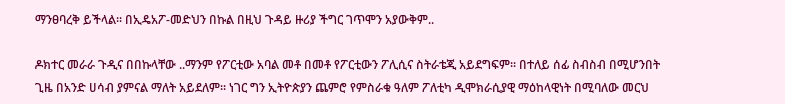ማንፀባረቅ ይችላል፡፡ በኢዴአፖ-መድህን በኩል በዚህ ጉዳይ ዙሪያ ችግር ገጥሞን አያውቅም..

ዶክተር መራራ ጉዲና በበኩላቸው ..ማንም የፖርቲው አባል መቶ በመቶ የፖርቲውን ፖሊሲና ስትራቴጂ አይደግፍም፡፡ በተለይ ሰፊ ስብስብ በሚሆንበት ጊዜ በአንድ ሀሳብ ያምናል ማለት አይደለም፡፡ ነገር ግን ኢትዮጵያን ጨምሮ የምስራቁ ዓለም ፖለቲካ ዲሞክራሲያዊ ማዕከላዊነት በሚባለው መርህ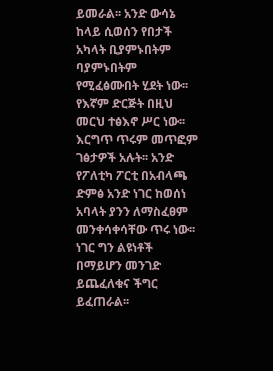ይመራል፡፡ አንድ ውሳኔ ከላይ ሲወሰን የበታች አካላት ቢያምኑበትም ባያምኑበትም የሚፈፅሙበት ሂደት ነው፡፡ የእኛም ድርጅት በዚህ መርህ ተፅእኖ ሥር ነው፡፡ እርግጥ ጥሩም መጥፎም ገፅታዎች አሉት፡፡ አንድ የፖለቲካ ፖርቲ በአብላጫ ድምፅ አንድ ነገር ከወሰነ አባላት ያንን ለማስፈፀም መንቀሳቀሳቸው ጥሩ ነው፡፡ ነገር ግን ልዩነቶች በማይሆን መንገድ ይጨፈለቁና ችግር ይፈጠራል፡፡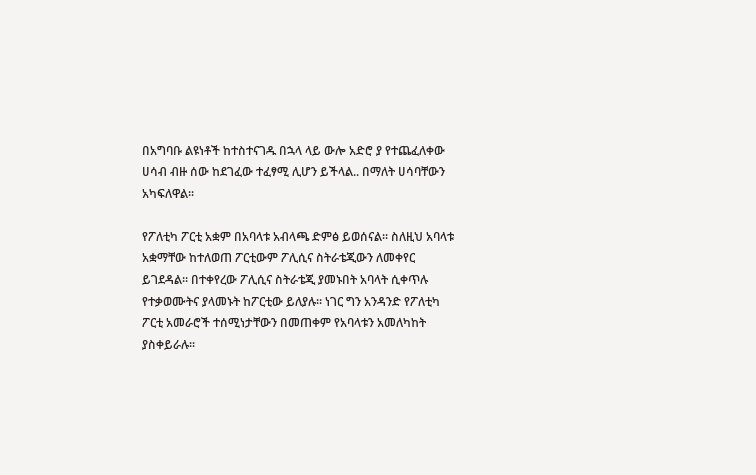በአግባቡ ልዩነቶች ከተስተናገዱ በኋላ ላይ ውሎ አድሮ ያ የተጨፈለቀው ሀሳብ ብዙ ሰው ከደገፈው ተፈፃሚ ሊሆን ይችላል.. በማለት ሀሳባቸውን አካፍለዋል፡፡

የፖለቲካ ፖርቲ አቋም በአባላቱ አብላጫ ድምፅ ይወሰናል፡፡ ስለዚህ አባላቱ አቋማቸው ከተለወጠ ፖርቲውም ፖሊሲና ስትራቴጂውን ለመቀየር ይገደዳል፡፡ በተቀየረው ፖሊሲና ስትራቴጂ ያመኑበት አባላት ሲቀጥሉ የተቃወሙትና ያላመኑት ከፖርቲው ይለያሉ፡፡ ነገር ግን አንዳንድ የፖለቲካ ፖርቲ አመራሮች ተሰሚነታቸውን በመጠቀም የአባላቱን አመለካከት ያስቀይራሉ፡፡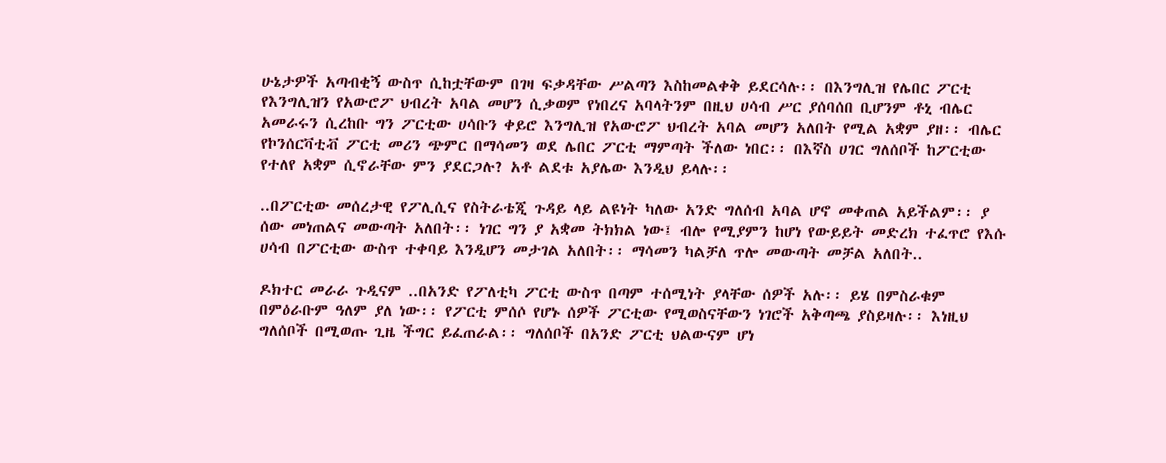ሁኔታዎች አጣብቂኝ ውስጥ ሲከቷቸውም በገዛ ፍቃዳቸው ሥልጣን እስከመልቀቅ ይደርሳሉ፡፡ በእንግሊዝ የሌበር ፖርቲ የእንግሊዝን የአውሮፖ ህብረት አባል መሆን ሲቃወም የነበረና አባላትንም በዚህ ሀሳብ ሥር ያሰባሰበ ቢሆንም ቶኒ ብሌር አመራሩን ሲረከቡ ግን ፖርቲው ሀሳቡን ቀይሮ እንግሊዝ የአውሮፖ ህብረት አባል መሆን አለበት የሚል አቋም ያዘ፡፡ ብሌር የኮንሰርቫቲቭ ፖርቲ መሪን ጭምር በማሳመን ወደ ሌበር ፖርቲ ማምጣት ችለው ነበር፡፡ በእኛስ ሀገር ግለሰቦች ከፖርቲው የተለየ አቋም ሲኖራቸው ምን ያደርጋሉ? አቶ ልደቱ አያሌው እንዲህ ይላሉ፡፡

..በፖርቲው መሰረታዊ የፖሊሲና የስትራቴጂ ጉዳይ ላይ ልዩነት ካለው አንድ ግለሰብ አባል ሆኖ መቀጠል አይችልም፡፡ ያ ሰው መነጠልና መውጣት አለበት፡፡ ነገር ግን ያ አቋመ ትክክል ነው፤ ብሎ የሚያምን ከሆነ የውይይት መድረክ ተፈጥሮ የእሱ ሀሳብ በፖርቲው ውስጥ ተቀባይ እንዲሆን መታገል አለበት፡፡ ማሳመን ካልቻለ ጥሎ መውጣት መቻል አለበት..

ዶክተር መራራ ጉዲናም ..በአንድ የፖለቲካ ፖርቲ ውስጥ በጣም ተሰሚነት ያላቸው ሰዎች አሉ፡፡ ይሄ በምስራቁም በምዕራቡም ዓለም ያለ ነው፡፡ የፖርቲ ምሰሶ የሆኑ ሰዎች ፖርቲው የሚወስናቸውን ነገሮች አቅጣጫ ያስይዛሉ፡፡ እነዚህ ግለሰቦች በሚወጡ ጊዜ ችግር ይፈጠራል፡፡ ግለሰቦች በአንድ ፖርቲ ህልውናም ሆነ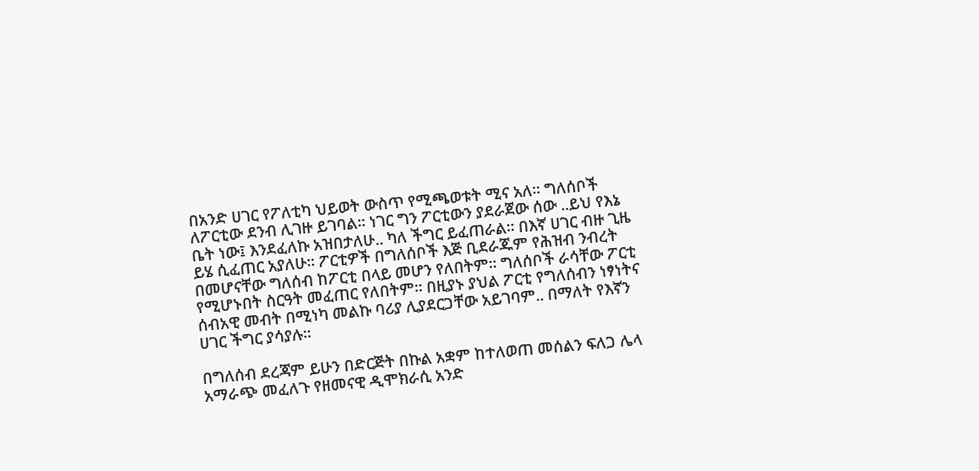በአንድ ሀገር የፖለቲካ ህይወት ውስጥ የሚጫወቱት ሚና አለ፡፡ ግለሰቦች ለፖርቲው ደንብ ሊገዙ ይገባል፡፡ ነገር ግን ፖርቲውን ያደራጀው ሰው ..ይህ የእኔ ቤት ነው፤ እንደፈለኩ አዝበታለሁ.. ካለ ችግር ይፈጠራል፡፡ በእኛ ሀገር ብዙ ጊዜ ይሄ ሲፈጠር አያለሁ፡፡ ፖርቲዎች በግለሰቦች እጅ ቢደራጁም የሕዝብ ንብረት በመሆናቸው ግለሰብ ከፖርቲ በላይ መሆን የለበትም፡፡ ግለሰቦች ራሳቸው ፖርቲ የሚሆኑበት ስርዓት መፈጠር የለበትም፡፡ በዚያኑ ያህል ፖርቲ የግለሰብን ነፃነትና ሰብአዊ መብት በሚነካ መልኩ ባሪያ ሊያደርጋቸው አይገባም.. በማለት የእኛን ሀገር ችግር ያሳያሉ፡፡

በግለሰብ ደረጃም ይሁን በድርጅት በኩል አቋም ከተለወጠ መሰልን ፍለጋ ሌላ አማራጭ መፈለጉ የዘመናዊ ዲሞክራሲ አንድ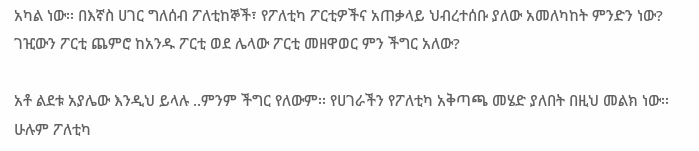አካል ነው፡፡ በእኛስ ሀገር ግለሰብ ፖለቲከኞች፣ የፖለቲካ ፖርቲዎችና አጠቃላይ ህብረተሰቡ ያለው አመለካከት ምንድን ነው? ገዢውን ፖርቲ ጨምሮ ከአንዱ ፖርቲ ወደ ሌላው ፖርቲ መዘዋወር ምን ችግር አለው?

አቶ ልደቱ አያሌው እንዲህ ይላሉ ..ምንም ችግር የለውም፡፡ የሀገራችን የፖለቲካ አቅጣጫ መሄድ ያለበት በዚህ መልክ ነው፡፡ ሁሉም ፖለቲካ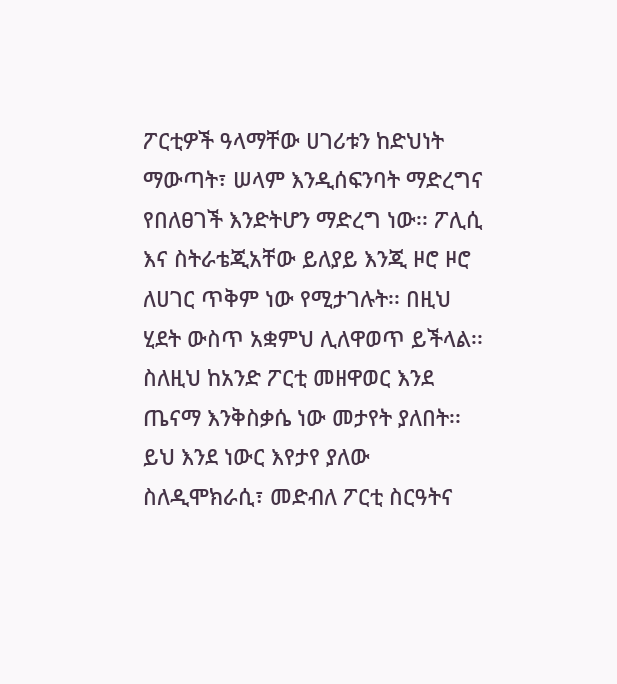ፖርቲዎች ዓላማቸው ሀገሪቱን ከድህነት ማውጣት፣ ሠላም እንዲሰፍንባት ማድረግና የበለፀገች እንድትሆን ማድረግ ነው፡፡ ፖሊሲ እና ስትራቴጂአቸው ይለያይ እንጂ ዞሮ ዞሮ ለሀገር ጥቅም ነው የሚታገሉት፡፡ በዚህ ሂደት ውስጥ አቋምህ ሊለዋወጥ ይችላል፡፡ ስለዚህ ከአንድ ፖርቲ መዘዋወር እንደ ጤናማ እንቅስቃሴ ነው መታየት ያለበት፡፡ ይህ እንደ ነውር እየታየ ያለው ስለዲሞክራሲ፣ መድብለ ፖርቲ ስርዓትና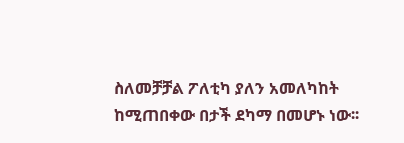ስለመቻቻል ፖለቲካ ያለን አመለካከት ከሚጠበቀው በታች ደካማ በመሆኑ ነው፡፡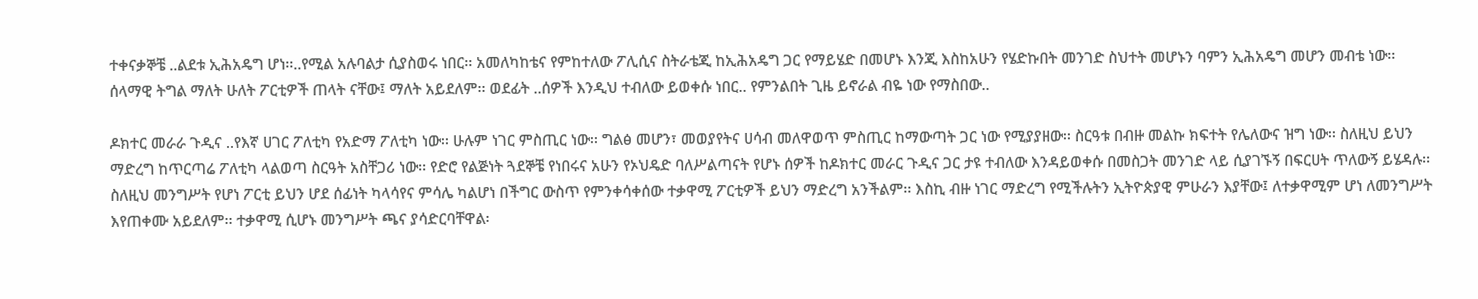ተቀናቃኞቼ ..ልደቱ ኢሕአዴግ ሆነ፡፡..የሚል አሉባልታ ሲያስወሩ ነበር፡፡ አመለካከቴና የምከተለው ፖሊሲና ስትራቴጂ ከኢሕአዴግ ጋር የማይሄድ በመሆኑ እንጂ እስከአሁን የሄድኩበት መንገድ ስህተት መሆኑን ባምን ኢሕአዴግ መሆን መብቴ ነው፡፡ ሰላማዊ ትግል ማለት ሁለት ፖርቲዎች ጠላት ናቸው፤ ማለት አይደለም፡፡ ወደፊት ..ሰዎች እንዲህ ተብለው ይወቀሱ ነበር.. የምንልበት ጊዜ ይኖራል ብዬ ነው የማስበው..

ዶክተር መራራ ጉዲና ..የእኛ ሀገር ፖለቲካ የአድማ ፖለቲካ ነው፡፡ ሁሉም ነገር ምስጢር ነው፡፡ ግልፅ መሆን፣ መወያየትና ሀሳብ መለዋወጥ ምስጢር ከማውጣት ጋር ነው የሚያያዘው፡፡ ስርዓቱ በብዙ መልኩ ክፍተት የሌለውና ዝግ ነው፡፡ ስለዚህ ይህን ማድረግ ከጥርጣሬ ፖለቲካ ላልወጣ ስርዓት አስቸጋሪ ነው፡፡ የድሮ የልጅነት ጓደኞቼ የነበሩና አሁን የኦህዴድ ባለሥልጣናት የሆኑ ሰዎች ከዶክተር መራር ጉዲና ጋር ታዩ ተብለው እንዳይወቀሱ በመስጋት መንገድ ላይ ሲያገኙኝ በፍርሀት ጥለውኝ ይሄዳሉ፡፡ ስለዚህ መንግሥት የሆነ ፖርቲ ይህን ሆደ ሰፊነት ካላሳየና ምሳሌ ካልሆነ በችግር ውስጥ የምንቀሳቀሰው ተቃዋሚ ፖርቲዎች ይህን ማድረግ አንችልም፡፡ እስኪ ብዙ ነገር ማድረግ የሚችሉትን ኢትዮጵያዊ ምሁራን እያቸው፤ ለተቃዋሚም ሆነ ለመንግሥት እየጠቀሙ አይደለም፡፡ ተቃዋሚ ሲሆኑ መንግሥት ጫና ያሳድርባቸዋል፡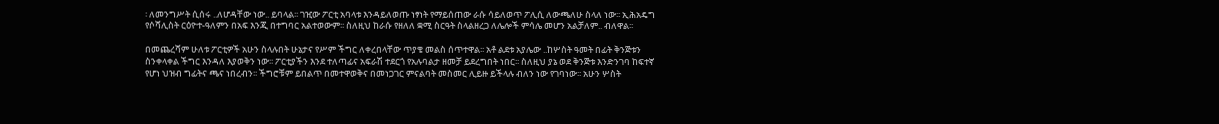፡ ለመንግሥት ሲሰሩ ..ለሆዳቸው ነው.. ይባላል፡፡ ገዢው ፖርቲ አባላቱ እንዳይለወጡ ነፃነት የማይሰጠው ራሱ ሳይለወጥ ፖሊሲ ለውጫለሁ ስላለ ነው፡፡ ኢሕአዴግ የሶሻሊስት ርዕዮተ-ዓለምን በአፍ እንጂ በተግባር አልተወውም፡፡ ስለዚህ ከራሱ የዘለለ ቋሚ ስርዓት ስላልዘረጋ ለሌሎች ምሳሌ መሆን አልቻለም.. ብለዋል፡፡

በመጨረሻም ሁለቱ ፖርቲዎች አሁን ስላሉበት ሁኔታና የሥም ችግር ለቀረበላቸው ጥያቄ መልስ ሰጥተዋል፡፡ አቶ ልደቱ አያሌው ..ከሦስት ዓመት በፊት ቅንጅቱን ስንቀላቀል ችግር እንዳለ እያወቅን ነው፡፡ ፖርቲያችን እንደ ተለጣፊና አፍራሽ ተደርጎ የአሉባልታ ዘመቻ ይደረግበት ነበር፡፡ ስለዚህ ያኔ ወደ ቅንጅቱ እንድንገባ ከፍተኛ የሆነ ህዝብ ግፊትና ጫና ነበረብን፡፡ ችግሮቹም ይበልጥ በመተዋወቅና በመነጋገር ምናልባት መስመር ሊይዙ ይችላሉ ብለን ነው የገባነው፡፡ አሁን ሦስት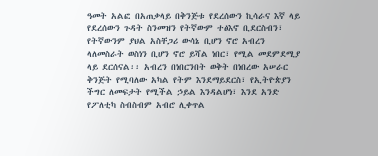ዓመት አልፎ በአጠቃላይ በቅንጅቱ የደረሰውን ኪሳራና እኛ ላይ የደረሰውን ጉዳት ስንመዝን የትኛውም ተፅእኖ ቢደርስብን፣ የትኛውንም ያህል አስቸጋሪ ውሳኔ ቢሆን ኖሮ አብረን ላለመስራት ወስነን ቢሆን ኖሮ ይሻል ነበር፣ የሚል መደምደሚያ ላይ ደርሰናል፡፡ አብረን በነበርንበት ወቅት በነበረው አሠራር ቅንጅት የሚባለው አካል የትም እንደማይደርስ፣ የኢትዮጵያን ችግር ለመፍታት የሚችል ኃይል እንዳልሆነ፣ እንደ አንድ የፖለቲካ ስብስብም አብሮ ሊቀጥል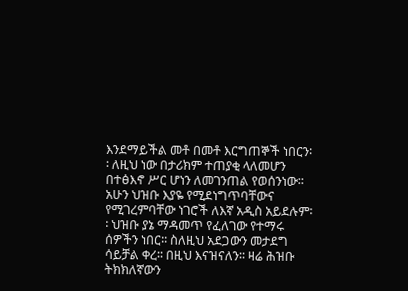እንደማይችል መቶ በመቶ እርግጠኞች ነበርን፡፡ ለዚህ ነው በታሪክም ተጠያቂ ላለመሆን በተፅእኖ ሥር ሆነን ለመገንጠል የወሰንነው፡፡ አሁን ህዝቡ እያዬ የሚደነግጥባቸውና የሚገረምባቸው ነገሮች ለእኛ አዲስ አይደሉም፡፡ ህዝቡ ያኔ ማዳመጥ የፈለገው የተማሩ ሰዎችን ነበር፡፡ ስለዚህ አደጋውን መታደግ ሳይቻል ቀረ፡፡ በዚህ እናዝናለን፡፡ ዛሬ ሕዝቡ ትክክለኛውን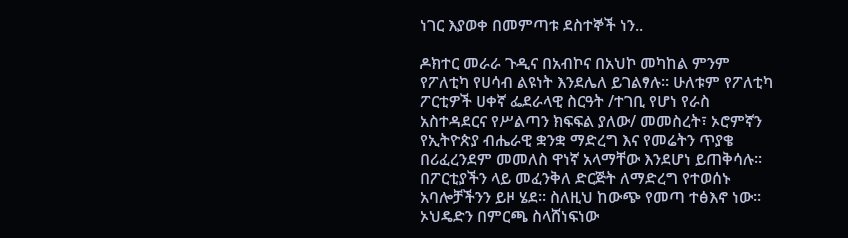ነገር እያወቀ በመምጣቱ ደስተኞች ነን..

ዶክተር መራራ ጉዲና በአብኮና በአህኮ መካከል ምንም የፖለቲካ የሀሳብ ልዩነት እንደሌለ ይገልፃሉ፡፡ ሁለቱም የፖለቲካ ፖርቲዎች ሀቀኛ ፌደራላዊ ስርዓት /ተገቢ የሆነ የራስ አስተዳደርና የሥልጣን ክፍፍል ያለው/ መመስረት፣ ኦሮምኛን የኢትዮጵያ ብሔራዊ ቋንቋ ማድረግ እና የመሬትን ጥያቄ በሪፈረንደም መመለስ ዋነኛ አላማቸው እንደሆነ ይጠቅሳሉ፡፡ በፖርቲያችን ላይ መፈንቅለ ድርጅት ለማድረግ የተወሰኑ አባሎቻችንን ይዞ ሄደ፡፡ ስለዚህ ከውጭ የመጣ ተፅእኖ ነው፡፡ ኦህዴድን በምርጫ ስላሸነፍነው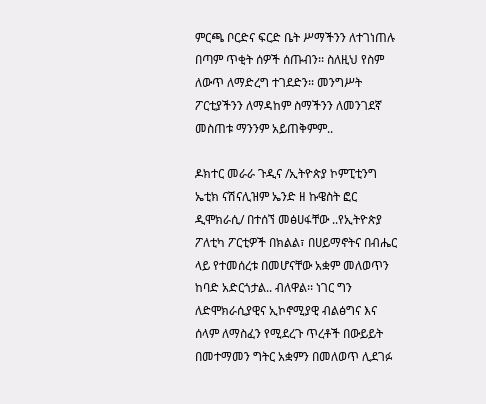ምርጫ ቦርድና ፍርድ ቤት ሥማችንን ለተገነጠሉ በጣም ጥቂት ሰዎች ሰጡብን፡፡ ስለዚህ የስም ለውጥ ለማድረግ ተገደድን፡፡ መንግሥት ፖርቲያችንን ለማዳከም ስማችንን ለመንገደኛ መስጠቱ ማንንም አይጠቅምም..

ዶክተር መራራ ጉዲና /ኢትዮጵያ ኮምፒቲንግ ኤቲክ ናሽናሊዝም ኤንድ ዘ ኩዌስት ፎር ዲሞክራሲ/ በተሰኘ መፅሀፋቸው ..የኢትዮጵያ ፖለቲካ ፖርቲዎች በክልል፣ በሀይማኖትና በብሔር ላይ የተመሰረቱ በመሆናቸው አቋም መለወጥን ከባድ አድርጎታል.. ብለዋል፡፡ ነገር ግን ለድሞክራሲያዊና ኢኮኖሚያዊ ብልፅግና እና ሰላም ለማስፈን የሚደረጉ ጥረቶች በውይይት በመተማመን ግትር አቋምን በመለወጥ ሊደገፉ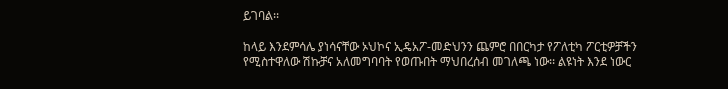ይገባል፡፡

ከላይ እንደምሳሌ ያነሳናቸው ኦህኮና ኢዴአፖ-መድህንን ጨምሮ በበርካታ የፖለቲካ ፖርቲዎቻችን የሚስተዋለው ሽኩቻና አለመግባባት የወጡበት ማህበረሰብ መገለጫ ነው፡፡ ልዩነት እንደ ነውር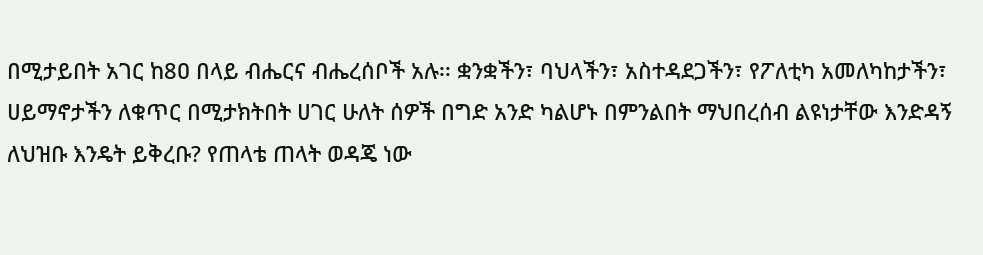በሚታይበት አገር ከ8ዐ በላይ ብሔርና ብሔረሰቦች አሉ፡፡ ቋንቋችን፣ ባህላችን፣ አስተዳደጋችን፣ የፖለቲካ አመለካከታችን፣ ሀይማኖታችን ለቁጥር በሚታክትበት ሀገር ሁለት ሰዎች በግድ አንድ ካልሆኑ በምንልበት ማህበረሰብ ልዩነታቸው እንድዳኝ ለህዝቡ እንዴት ይቅረቡ? የጠላቴ ጠላት ወዳጄ ነው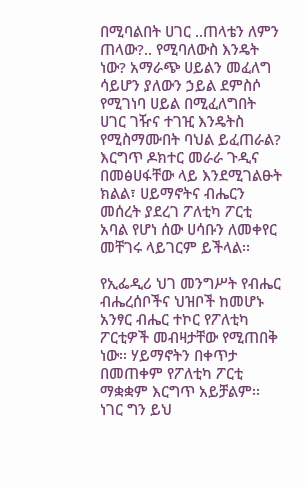በሚባልበት ሀገር ..ጠላቴን ለምን ጠላው?.. የሚባለውስ እንዴት ነው? አማራጭ ሀይልን መፈለግ ሳይሆን ያለውን ኃይል ደምስሶ የሚገነባ ሀይል በሚፈለግበት ሀገር ገዥና ተገዢ እንዴትስ የሚስማሙበት ባህል ይፈጠራል? እርግጥ ዶክተር መራራ ጉዲና በመፅሀፋቸው ላይ እንደሚገልፁት ክልል፣ ሀይማኖትና ብሔርን መሰረት ያደረገ ፖለቲካ ፖርቲ አባል የሆነ ሰው ሀሳቡን ለመቀየር መቸገሩ ላይገርም ይችላል፡፡

የኢፌዲሪ ህገ መንግሥት የብሔር ብሔረሰቦችና ህዝቦች ከመሆኑ አንፃር ብሔር ተኮር የፖለቲካ ፖርቲዎች መብዛታቸው የሚጠበቅ ነው፡፡ ሃይማኖትን በቀጥታ በመጠቀም የፖለቲካ ፖርቲ ማቋቋም እርግጥ አይቻልም፡፡ ነገር ግን ይህ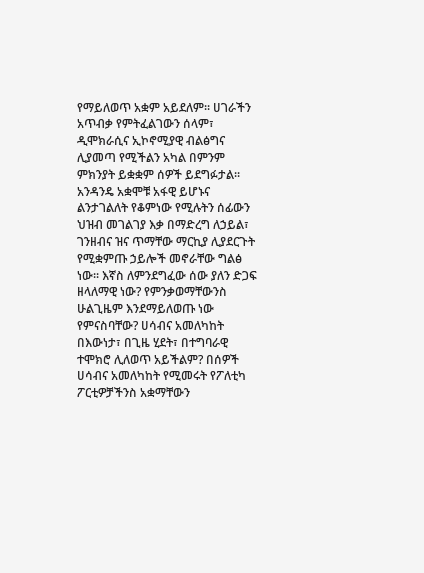የማይለወጥ አቋም አይደለም፡፡ ሀገራችን አጥብቃ የምትፈልገውን ሰላም፣ ዲሞክራሲና ኢኮኖሚያዊ ብልፅግና ሊያመጣ የሚችልን አካል በምንም ምክንያት ይቋቋም ሰዎች ይደግፉታል፡፡ አንዳንዴ አቋሞቹ አፋዊ ይሆኑና ልንታገልለት የቆምነው የሚሉትን ሰፊውን ህዝብ መገልገያ እቃ በማድረግ ለኃይል፣ ገንዘብና ዝና ጥማቸው ማርኪያ ሊያደርጉት የሚቋምጡ ኃይሎች መኖራቸው ግልፅ ነው፡፡ እኛስ ለምንደግፈው ሰው ያለን ድጋፍ ዘላለማዊ ነው? የምንቃወማቸውንስ ሁልጊዜም እንደማይለወጡ ነው የምናስባቸው? ሀሳብና አመለካከት በእውነታ፣ በጊዜ ሂደት፣ በተግባራዊ ተሞክሮ ሊለወጥ አይችልም? በሰዎች ሀሳብና አመለካከት የሚመሩት የፖለቲካ ፖርቲዎቻችንስ አቋማቸውን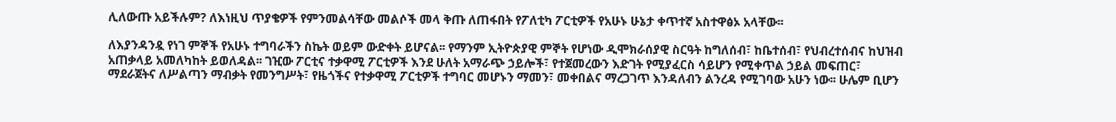ሊለውጡ አይችሉም? ለእነዚህ ጥያቄዎች የምንመልሳቸው መልሶች መላ ቅጡ ለጠፋበት የፖለቲካ ፖርቲዎች የአሁኑ ሁኔታ ቀጥተኛ አስተዋፅኦ አላቸው፡፡

ለእያንዳንዷ የነገ ምኞች የአሁኑ ተግባራችን ስኬት ወይም ውድቀት ይሆናል፡፡ የማንም ኢትዮጵያዊ ምኞት የሆነው ዲሞክራሰያዊ ስርዓት ከግለሰብ፣ ከቤተሰብ፣ የህብረተሰብና ከህዝብ አጠቃላይ አመለካከት ይወለዳል፡፡ ገዢው ፖርቲና ተቃዋሚ ፖርቲዎች እንደ ሁለት አማራጭ ኃይሎች፣ የተጀመረውን እድገት የሚያፈርስ ሳይሆን የሚቀጥል ኃይል መፍጠር፣ ማደራጀትና ለሥልጣን ማብቃት የመንግሥት፣ የዜጎችና የተቃዋሚ ፖርቲዎች ተግባር መሆኑን ማመን፣ መቀበልና ማረጋገጥ እንዳለብን ልንረዳ የሚገባው አሁን ነው፡፡ ሁሌም ቢሆን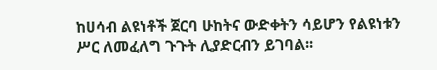ከሀሳብ ልዩነቶች ጀርባ ሁከትና ውድቀትን ሳይሆን የልዩነቱን ሥር ለመፈለግ ጉጉት ሊያድርብን ይገባል፡፡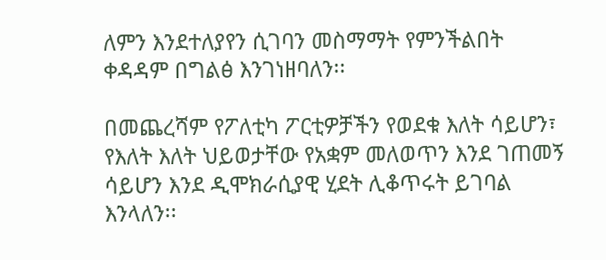ለምን እንደተለያየን ሲገባን መስማማት የምንችልበት ቀዳዳም በግልፅ እንገነዘባለን፡፡

በመጨረሻም የፖለቲካ ፖርቲዎቻችን የወደቁ እለት ሳይሆን፣ የእለት እለት ህይወታቸው የአቋም መለወጥን እንደ ገጠመኝ ሳይሆን እንደ ዲሞክራሲያዊ ሂደት ሊቆጥሩት ይገባል እንላለን፡፡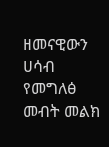ዘመናዊውን ሀሳብ የመግለፅ መብት መልክ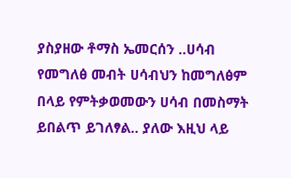ያስያዘው ቶማስ ኤመርሰን ..ሀሳብ የመግለፅ መብት ሀሳብህን ከመግለፅም በላይ የምትቃወመውን ሀሳብ በመስማት ይበልጥ ይገለፃል.. ያለው እዚህ ላይ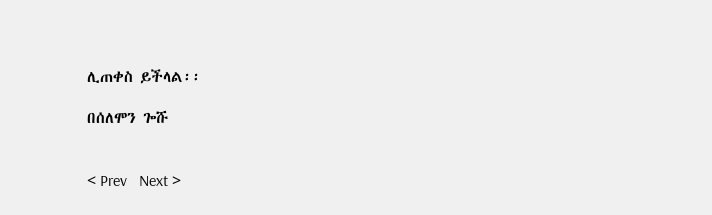ሊጠቀስ ይችላል፡፡

በሰለሞን ጐሹ


< Prev   Next >